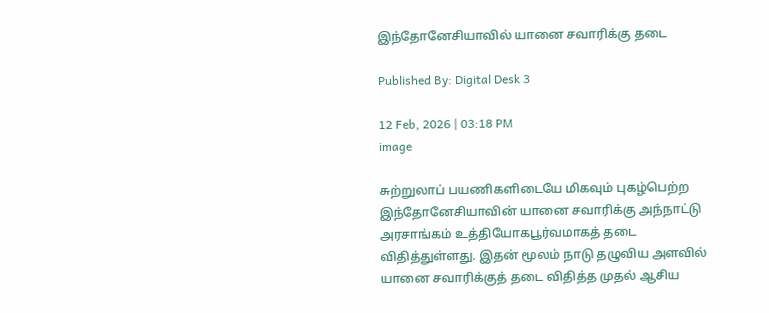இந்தோனேசியாவில் யானை சவாரிக்கு தடை

Published By: Digital Desk 3

12 Feb, 2026 | 03:18 PM
image

சுற்றுலாப் பயணிகளிடையே மிகவும் புகழ்பெற்ற இந்தோனேசியாவின் யானை சவாரிக்கு அந்நாட்டு அரசாங்கம் உத்தியோகபூர்வமாகத் தடை விதித்துள்ளது. இதன் மூலம் நாடு தழுவிய அளவில் யானை சவாரிக்குத் தடை விதித்த முதல் ஆசிய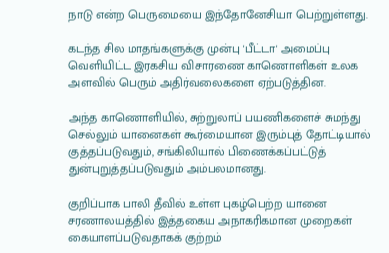நாடு என்ற பெருமையை இந்தோனேசியா பெற்றுள்ளது.

கடந்த சில மாதங்களுக்கு முன்பு 'பீட்டா' அமைப்பு வெளியிட்ட இரகசிய விசாரணை காணொளிகள் உலக அளவில் பெரும் அதிர்வலைகளை ஏற்படுத்தின.

அந்த காணொளியில், சுற்றுலாப் பயணிகளைச் சுமந்து செல்லும் யானைகள் கூர்மையான இரும்புத் தோட்டியால் குத்தப்படுவதும், சங்கிலியால் பிணைக்கப்பட்டுத் துன்புறுத்தப்படுவதும் அம்பலமானது.

குறிப்பாக பாலி தீவில் உள்ள புகழ்பெற்ற யானை சரணாலயத்தில் இத்தகைய அநாகரிகமான முறைகள் கையாளப்படுவதாகக் குற்றம்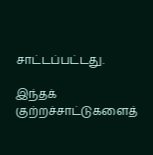சாட்டப்பட்டது.

இந்தக் குற்றச்சாட்டுகளைத்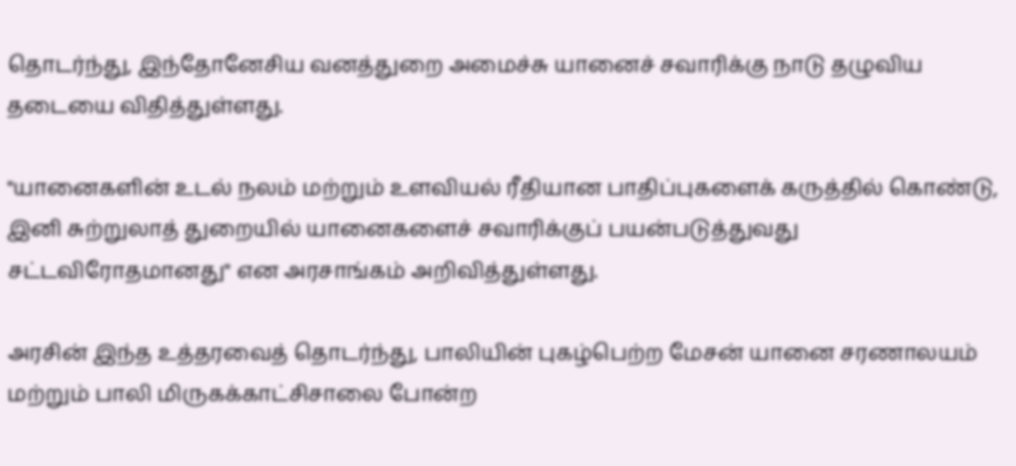தொடர்ந்து, இந்தோனேசிய வனத்துறை அமைச்சு யானைச் சவாரிக்கு நாடு தழுவிய தடையை விதித்துள்ளது.

"யானைகளின் உடல் நலம் மற்றும் உளவியல் ரீதியான பாதிப்புகளைக் கருத்தில் கொண்டு, இனி சுற்றுலாத் துறையில் யானைகளைச் சவாரிக்குப் பயன்படுத்துவது சட்டவிரோதமானது" என அரசாங்கம் அறிவித்துள்ளது.

அரசின் இந்த உத்தரவைத் தொடர்ந்து, பாலியின் புகழ்பெற்ற மேசன் யானை சரணாலயம்  மற்றும் பாலி மிருகக்காட்சிசாலை போன்ற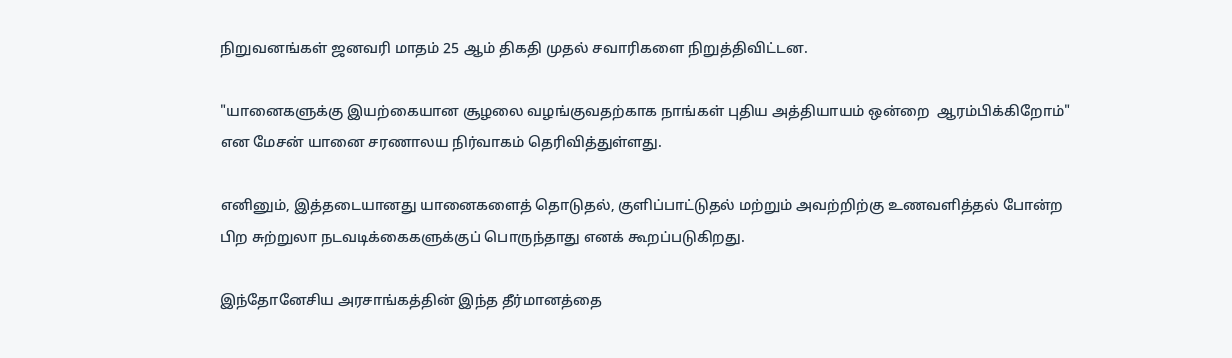நிறுவனங்கள் ஜனவரி மாதம் 25 ஆம் திகதி முதல் சவாரிகளை நிறுத்திவிட்டன.

"யானைகளுக்கு இயற்கையான சூழலை வழங்குவதற்காக நாங்கள் புதிய அத்தியாயம் ஒன்றை  ஆரம்பிக்கிறோம்" என மேசன் யானை சரணாலய நிர்வாகம் தெரிவித்துள்ளது.

எனினும், இத்தடையானது யானைகளைத் தொடுதல், குளிப்பாட்டுதல் மற்றும் அவற்றிற்கு உணவளித்தல் போன்ற பிற சுற்றுலா நடவடிக்கைகளுக்குப் பொருந்தாது எனக் கூறப்படுகிறது.

இந்தோனேசிய அரசாங்கத்தின் இந்த தீர்மானத்தை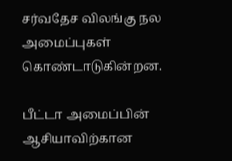சர்வதேச விலங்கு நல அமைப்புகள் கொண்டாடுகின்றன.

பீட்டா அமைப்பின் ஆசியாவிற்கான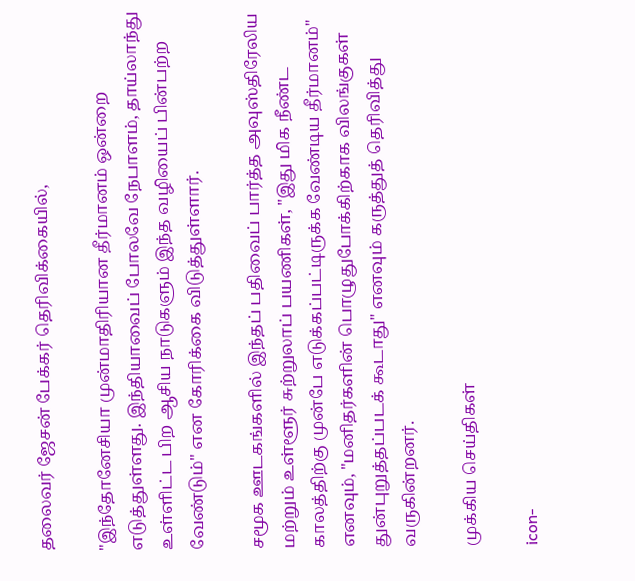தலைவர் ஜேசன் பேக்கர் தெரிவிக்கையில்,

"இந்தோனேசியா முன்மாதிரியான தீர்மானம் ஒன்றை எடுத்துள்ளது. இந்தியாவைப் போலவே நேபாளம், தாய்லாந்து உள்ளிட்ட பிற ஆசிய நாடுகளும் இந்த வழியைப் பின்பற்ற வேண்டும்" என கோரிக்கை விடுத்துள்ளார்.

சமூக ஊடகங்களில் இந்தப் பதிவைப் பார்த்த அவுஸ்திரேலிய மற்றும் உள்ளூர் சுற்றுலாப் பயணிகள், "இது மிக நீண்ட காலத்திற்கு முன்பே எடுக்கப்பட்டிருக்க வேண்டிய தீர்மானம்" எனவும், "மனிதர்களின் பொழுதுபோக்கிற்காக விலங்குகள் துன்புறுத்தப்படக் கூடாது" எனவும் கருத்துத் தெரிவித்து வருகின்றனர்.

முக்கிய செய்திகள்

icon-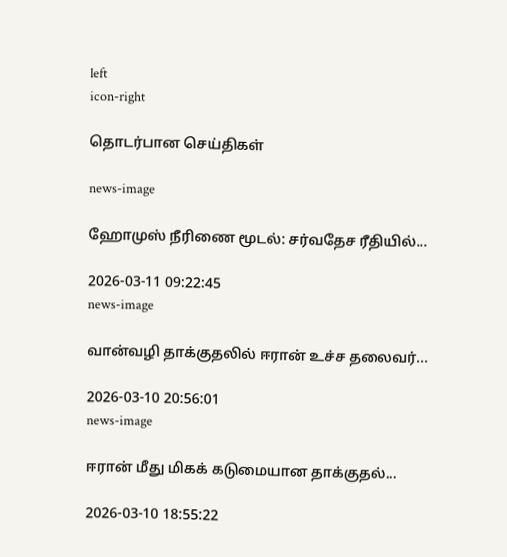left
icon-right

தொடர்பான செய்திகள்

news-image

ஹோமுஸ் நீரிணை மூடல்: சர்வதேச ரீதியில்...

2026-03-11 09:22:45
news-image

வான்வழி தாக்குதலில் ஈரான் உச்ச தலைவர்...

2026-03-10 20:56:01
news-image

ஈரான் மீது மிகக் கடுமையான தாக்குதல்...

2026-03-10 18:55:22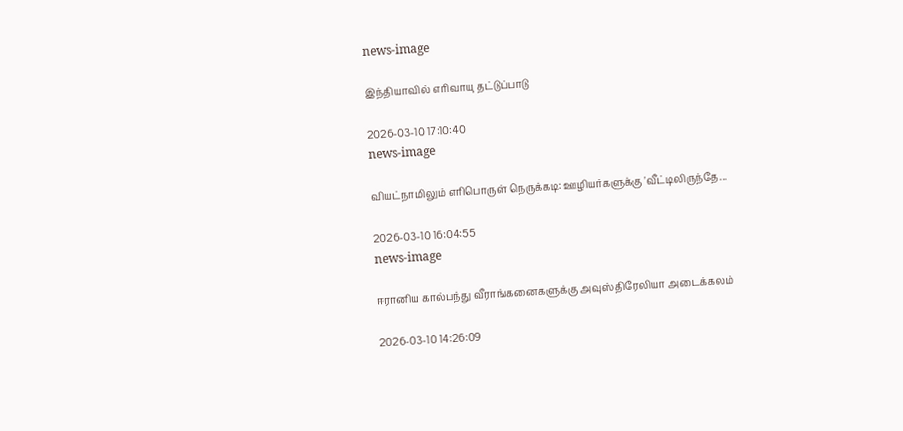news-image

இந்தியாவில் எரிவாயு தட்டுப்பாடு

2026-03-10 17:10:40
news-image

வியட்நாமிலும் எரிபொருள் நெருக்கடி: ஊழியர்களுக்கு 'வீட்டிலிருந்தே...

2026-03-10 16:04:55
news-image

ஈரானிய கால்பந்து வீராங்கனைகளுக்கு அவுஸ்திரேலியா அடைக்கலம்

2026-03-10 14:26:09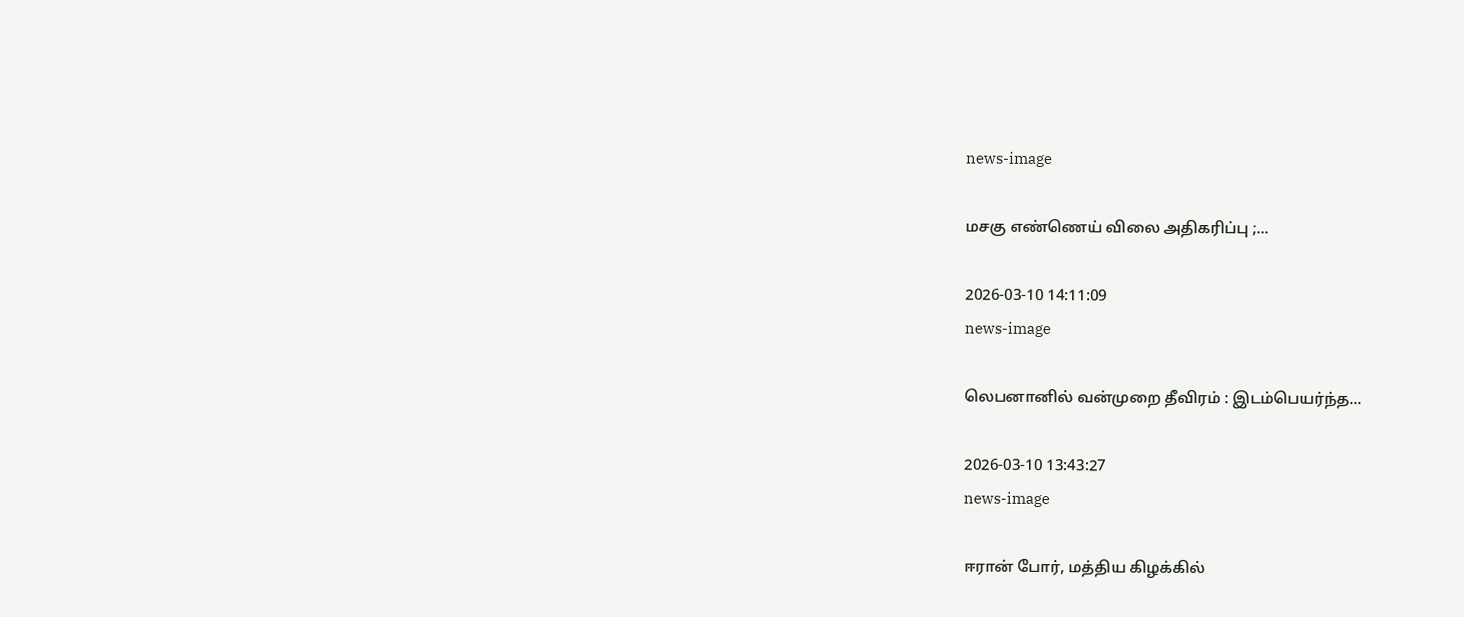news-image

மசகு எண்ணெய் விலை அதிகரிப்பு ;...

2026-03-10 14:11:09
news-image

லெபனானில் வன்முறை தீவிரம் : இடம்பெயர்ந்த...

2026-03-10 13:43:27
news-image

ஈரான் போர், மத்திய கிழக்கில்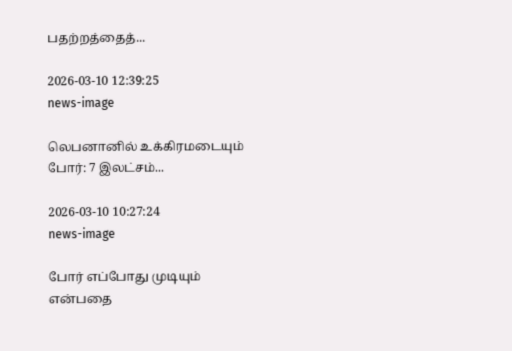பதற்றத்தைத்...

2026-03-10 12:39:25
news-image

லெபனானில் உக்கிரமடையும் போர்: 7 இலட்சம்...

2026-03-10 10:27:24
news-image

போர் எப்போது முடியும் என்பதை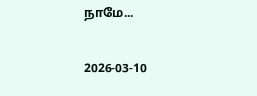நாமே...

2026-03-10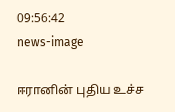09:56:42
news-image

ஈரானின் புதிய உச்ச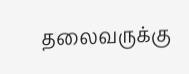தலைவருக்கு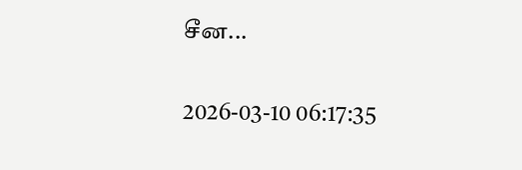சீன...

2026-03-10 06:17:35